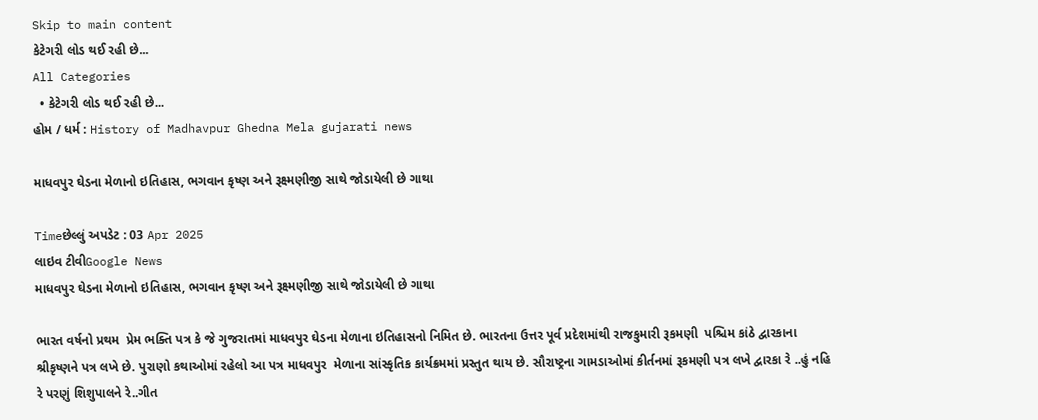Skip to main content
કેટેગરી લોડ થઈ રહી છે...
All Categories
  • કેટેગરી લોડ થઈ રહી છે...
હોમ / ધર્મ : History of Madhavpur Ghedna Mela gujarati news

માધવપુર ઘેડના મેળાનો ઇતિહાસ, ભગવાન કૃષ્ણ અને રૂક્ષ્મણીજી સાથે જોડાયેલી છે ગાથા

Timeછેલ્લું અપડેટ : 03 Apr 2025
લાઇવ ટીવીGoogle News
માધવપુર ઘેડના મેળાનો ઇતિહાસ, ભગવાન કૃષ્ણ અને રૂક્ષ્મણીજી સાથે જોડાયેલી છે ગાથા

ભારત વર્ષનો પ્રથમ  પ્રેમ ભક્તિ પત્ર કે જે ગુજરાતમાં માધવપુર ઘેડના મેળાના ઇતિહાસનો નિમિત છે. ભારતના ઉત્તર પૂર્વ પ્રદેશમાંથી રાજકુમારી રૂકમણી  પશ્ચિમ કાંઠે દ્વારકાના શ્રીકૃષ્ણને પત્ર લખે છે. પુરાણો કથાઓમાં રહેલો આ પત્ર માધવપુર  મેળાના સાંસ્કૃતિક કાર્યક્રમમાં પ્રસ્તુત થાય છે. સૌરાષ્ટ્રના ગામડાઓમાં કીર્તનમાં રૂકમણી પત્ર લખે દ્વારકા રે ..હું નહિ રે પરણું શિશુપાલને રે..ગીત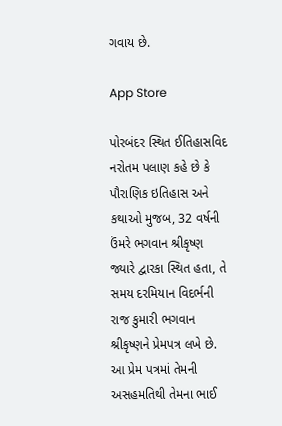ગવાય છે.

App Store

પોરબંદર સ્થિત ઈતિહાસવિદ નરોતમ પલાણ કહે છે કે પૌરાણિક ઇતિહાસ અને કથાઓ મુજબ, 32 વર્ષની ઉંમરે ભગવાન શ્રીકૃષ્ણ જ્યારે દ્વારકા સ્થિત હતા, તે સમય દરમિયાન વિદર્ભની રાજ કુમારી ભગવાન શ્રીકૃષ્ણને પ્રેમપત્ર લખે છે. આ પ્રેમ પત્રમાં તેમની અસહમતિથી તેમના ભાઈ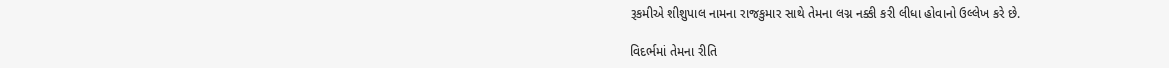રૂકમીએ શીશુપાલ નામના રાજકુમાર સાથે તેમના લગ્ન નક્કી કરી લીધા હોવાનો ઉલ્લેખ કરે છે.

વિદર્ભમાં તેમના રીતિ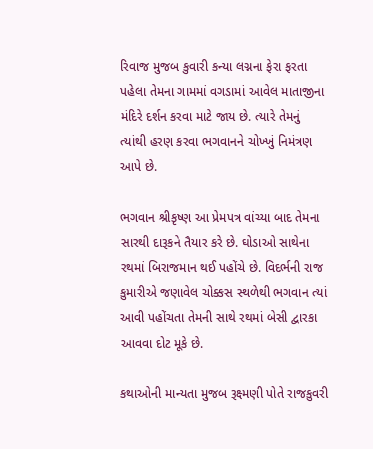રિવાજ મુજબ કુવારી કન્યા લગ્નના ફેરા ફરતા પહેલા તેમના ગામમાં વગડામાં આવેલ માતાજીના મંદિરે દર્શન કરવા માટે જાય છે. ત્યારે તેમનું ત્યાંથી હરણ કરવા ભગવાનને ચોખ્ખું નિમંત્રણ આપે છે.

ભગવાન શ્રીકૃષ્ણ આ પ્રેમપત્ર વાંચ્યા બાદ તેમના સારથી દારૂકને તૈયાર કરે છે. ઘોડાઓ સાથેના રથમાં બિરાજમાન થઈ પહોંચે છે. વિદર્ભની રાજ કુમારીએ જણાવેલ ચોક્કસ સ્થળેથી ભગવાન ત્યાં આવી પહોંચતા તેમની સાથે રથમાં બેસી દ્વારકા આવવા દોટ મૂકે છે.

કથાઓની માન્યતા મુજબ રૂક્ષ્મણી પોતે રાજકુવરી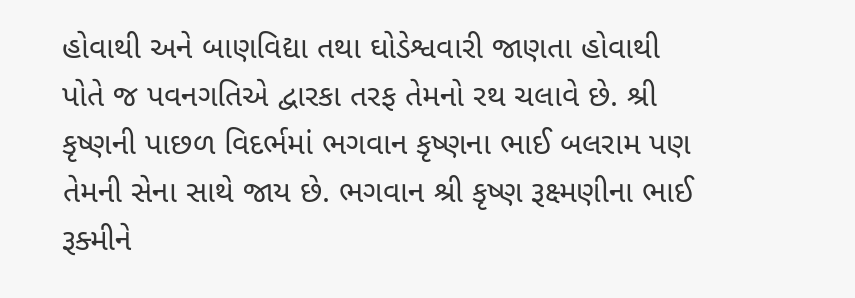હોવાથી અને બાણવિદ્યા તથા ઘોડેશ્વવારી જાણતા હોવાથી પોતે જ પવનગતિએ દ્વારકા તરફ તેમનો રથ ચલાવે છે. શ્રી કૃષ્ણની પાછળ વિદર્ભમાં ભગવાન કૃષ્ણના ભાઈ બલરામ પણ તેમની સેના સાથે જાય છે. ભગવાન શ્રી કૃષ્ણ રૂક્ષ્મણીના ભાઈ રૂક્મીને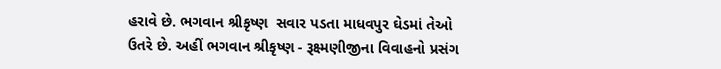હરાવે છે. ભગવાન શ્રીકૃષ્ણ  સવાર પડતા માધવપુર ઘેડમાં તેઓ ઉતરે છે. અહીં ભગવાન શ્રીકૃષ્ણ - રૂક્ષ્મણીજીના વિવાહનો પ્રસંગ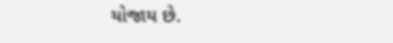યોજાય છે.